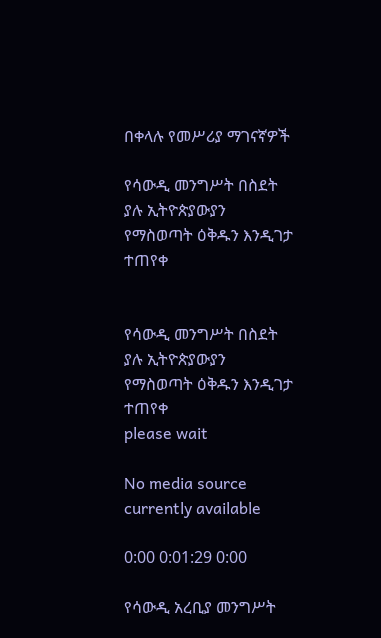በቀላሉ የመሥሪያ ማገናኛዎች

የሳውዲ መንግሥት በስደት ያሉ ኢትዮጵያውያን የማስወጣት ዕቅዱን እንዲገታ ተጠየቀ


የሳውዲ መንግሥት በስደት ያሉ ኢትዮጵያውያን የማስወጣት ዕቅዱን እንዲገታ ተጠየቀ
please wait

No media source currently available

0:00 0:01:29 0:00

የሳውዲ አረቢያ መንግሥት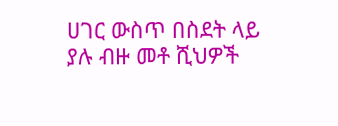ሀገር ውስጥ በስደት ላይ ያሉ ብዙ መቶ ሺህዎች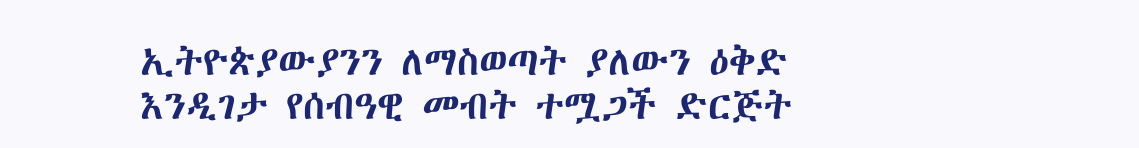ኢትዮጵያውያንን ለማስወጣት ያለውን ዕቅድ እንዲገታ የሰብዓዊ መብት ተሟጋች ድርጅት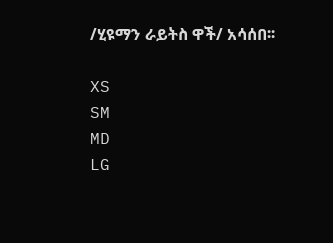/ሂዩማን ራይትስ ዋች/ አሳሰበ፡፡

XS
SM
MD
LG